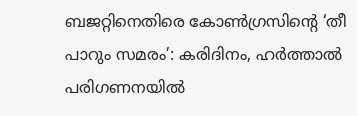ബജറ്റിനെതിരെ കോൺഗ്രസിന്റെ ‘തീ പാറും സമരം’: കരിദിനം, ഹർത്താൽ പരിഗണനയിൽ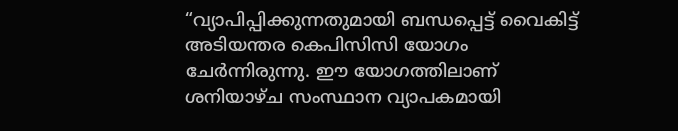“വ്യാപിപ്പിക്കുന്നതുമായി ബന്ധപ്പെട്ട് വൈകിട്ട് അടിയന്തര കെപിസിസി യോഗം ചേർന്നിരുന്നു. ഈ യോഗത്തിലാണ് ശനിയാഴ്ച സംസ്ഥാന വ്യാപകമായി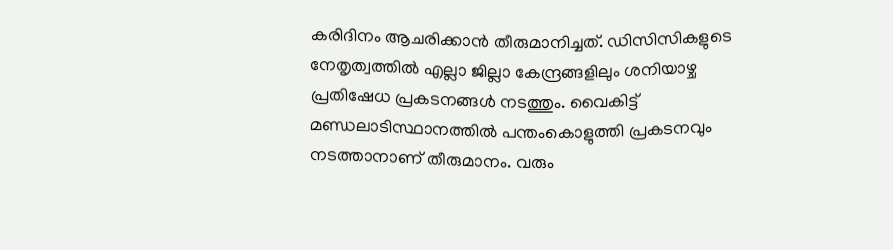കരിദിനം ആചരിക്കാൻ തീരുമാനിച്ചത്. ഡിസിസികളുടെ നേതൃത്വത്തിൽ എല്ലാ ജില്ലാ കേന്ദ്രങ്ങളിലും ശനിയാഴ്ച പ്രതിഷേധ പ്രകടനങ്ങൾ നടത്തും. വൈകിട്ട് മണ്ഡലാടിസ്ഥാനത്തിൽ പന്തംകൊളുത്തി പ്രകടനവും നടത്താനാണ് തീരുമാനം. വരും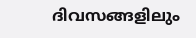ദിവസങ്ങളിലും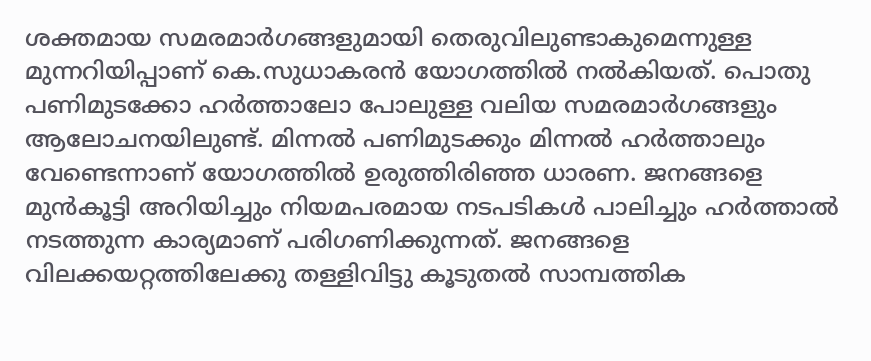ശക്തമായ സമരമാർഗങ്ങളുമായി തെരുവിലുണ്ടാകുമെന്നുള്ള മുന്നറിയിപ്പാണ് കെ.സുധാകരൻ യോഗത്തിൽ നൽകിയത്. പൊതു പണിമുടക്കോ ഹർത്താലോ പോലുള്ള വലിയ സമരമാർഗങ്ങളും ആലോചനയിലുണ്ട്. മിന്നൽ പണിമുടക്കും മിന്നൽ ഹർത്താലും വേണ്ടെന്നാണ് യോഗത്തിൽ ഉരുത്തിരിഞ്ഞ ധാരണ. ജനങ്ങളെ മുൻകൂട്ടി അറിയിച്ചും നിയമപരമായ നടപടികൾ പാലിച്ചും ഹർത്താൽ നടത്തുന്ന കാര്യമാണ് പരിഗണിക്കുന്നത്. ജനങ്ങളെ വിലക്കയറ്റത്തിലേക്കു തള്ളിവിട്ടു കൂടുതൽ സാമ്പത്തിക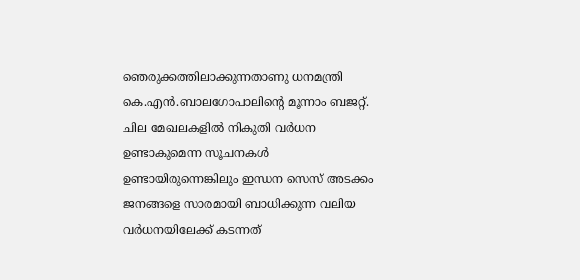ഞെരുക്കത്തിലാക്കുന്നതാണു ധനമന്ത്രി കെ.എൻ.ബാലഗോപാലിന്റെ മൂന്നാം ബജറ്റ്. ചില മേഖലകളിൽ നികുതി വർധന ഉണ്ടാകുമെന്ന സൂചനകൾ ഉണ്ടായിരുന്നെങ്കിലും ഇന്ധന സെസ് അടക്കം ജനങ്ങളെ സാരമായി ബാധിക്കുന്ന വലിയ വർധനയിലേക്ക് കടന്നത്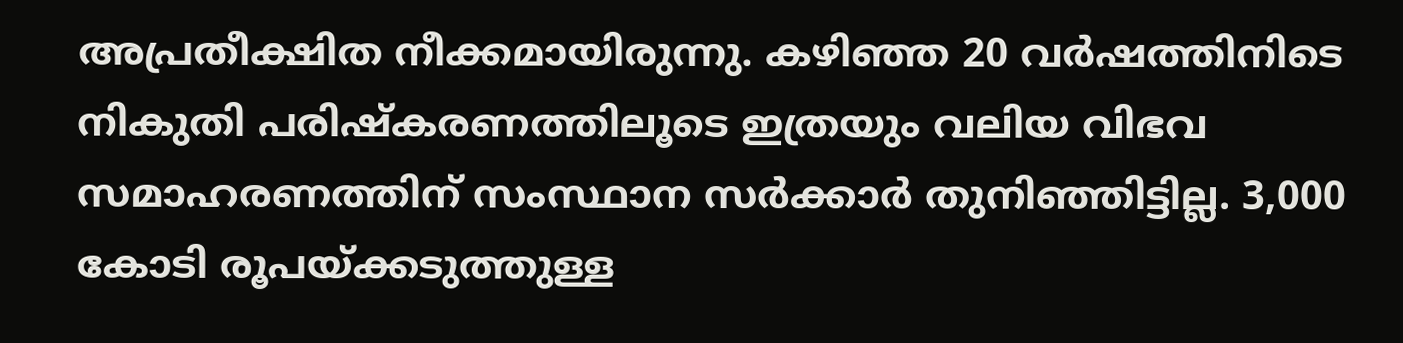അപ്രതീക്ഷിത നീക്കമായിരുന്നു. കഴിഞ്ഞ 20 വർഷത്തിനിടെ നികുതി പരിഷ്കരണത്തിലൂടെ ഇത്രയും വലിയ വിഭവ സമാഹരണത്തിന് സംസ്ഥാന സർക്കാർ തുനിഞ്ഞിട്ടില്ല. 3,000 കോടി രൂപയ്ക്കടുത്തുള്ള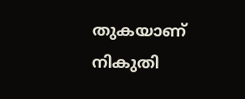തുകയാണ് നികുതി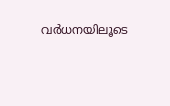വർധനയിലൂടെ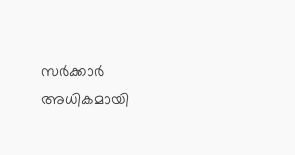സർക്കാർ അധികമായി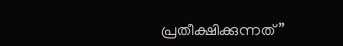പ്രതീക്ഷിക്കുന്നത്”